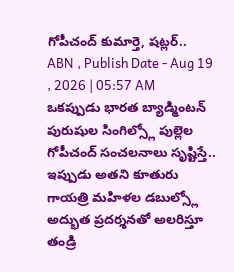గోపీచంద్ కుమార్తె, షట్లర్..
ABN , Publish Date - Aug 19 , 2026 | 05:57 AM
ఒకప్పుడు భారత బ్యాడ్మింటన్ పురుషుల సింగిల్స్లో పుల్లెల గోపీచంద్ సంచలనాలు సృష్టిస్తే.. ఇప్పుడు అతని కూతురు గాయత్రి మహిళల డబుల్స్లో అద్భుత ప్రదర్శనతో అలరిస్తూ తండ్రి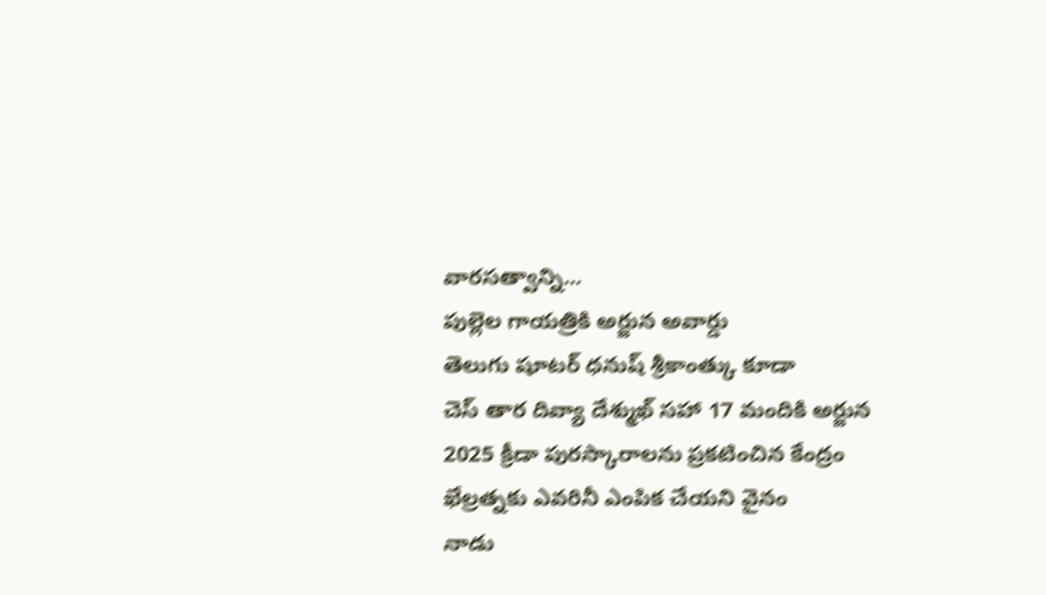వారసత్వాన్ని...
పుల్లెల గాయత్రికి అర్జున అవార్డు
తెలుగు షూటర్ ధనుష్ శ్రీకాంత్కు కూడా
చెస్ తార దివ్యా దేశ్ముఖ్ సహా 17 మందికి అర్జున
2025 క్రీడా పురస్కారాలను ప్రకటించిన కేంద్రం
ఖేల్రత్నకు ఎవరినీ ఎంపిక చేయని వైనం
నాడు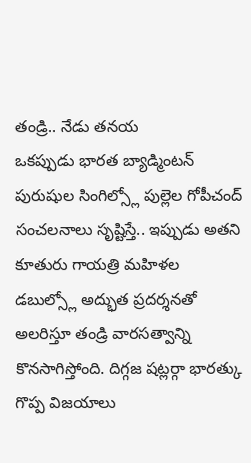తండ్రి.. నేడు తనయ
ఒకప్పుడు భారత బ్యాడ్మింటన్ పురుషుల సింగిల్స్లో పుల్లెల గోపీచంద్ సంచలనాలు సృష్టిస్తే.. ఇప్పుడు అతని కూతురు గాయత్రి మహిళల డబుల్స్లో అద్భుత ప్రదర్శనతో అలరిస్తూ తండ్రి వారసత్వాన్ని కొనసాగిస్తోంది. దిగ్గజ షట్లర్గా భారత్కు గొప్ప విజయాలు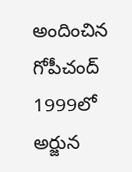అందించిన గోపీచంద్ 1999లో అర్జున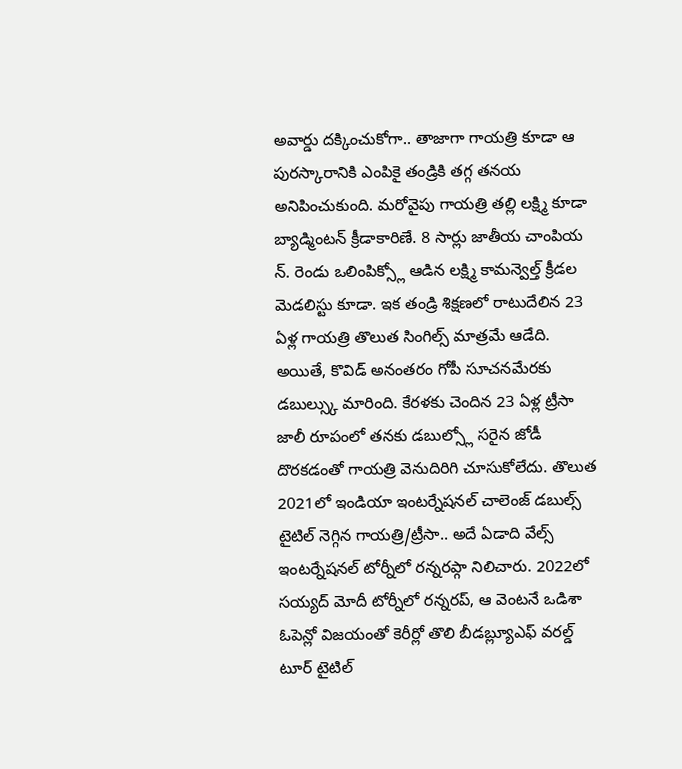అవార్డు దక్కించుకోగా.. తాజాగా గాయత్రి కూడా ఆ పురస్కారానికి ఎంపికై తండ్రికి తగ్గ తనయ అనిపించుకుంది. మరోవైపు గాయత్రి తల్లి లక్ష్మి కూడా బ్యాడ్మింటన్ క్రీడాకారిణే. 8 సార్లు జాతీయ చాంపియ న్. రెండు ఒలింపిక్స్లో ఆడిన లక్ష్మి కామన్వెల్త్ క్రీడల మెడలిస్టు కూడా. ఇక తండ్రి శిక్షణలో రాటుదేలిన 23 ఏళ్ల గాయత్రి తొలుత సింగిల్స్ మాత్రమే ఆడేది. అయితే, కొవిడ్ అనంతరం గోపీ సూచనమేరకు డబుల్స్కు మారింది. కేరళకు చెందిన 23 ఏళ్ల ట్రీసా జాలీ రూపంలో తనకు డబుల్స్లో సరైన జోడీ దొరకడంతో గాయత్రి వెనుదిరిగి చూసుకోలేదు. తొలుత 2021లో ఇండియా ఇంటర్నేషనల్ చాలెంజ్ డబుల్స్ టైటిల్ నెగ్గిన గాయత్రి/ట్రీసా.. అదే ఏడాది వేల్స్ ఇంటర్నేషనల్ టోర్నీలో రన్నరప్గా నిలిచారు. 2022లో సయ్యద్ మోదీ టోర్నీలో రన్నరప్, ఆ వెంటనే ఒడిశా ఓపెన్లో విజయంతో కెరీర్లో తొలి బీడబ్ల్యూఎఫ్ వరల్డ్ టూర్ టైటిల్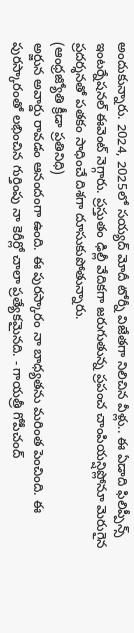అందుకున్నారు. 2024, 2025లో సయ్యద్ మోదీ టోర్నీ విజేతగా నిలిచిన వీళ్లు.. ఈ ఏడాది ఫిలిప్పీన్స్ ఇంటర్నేషనల్ ఈవెంట్ నెగ్గారు. ప్రస్తుతం ఢిల్లీ వేదికగా జరుగుతున్న ప్రపంచ చాంపియన్షిప్లోనూ మెరుగైన ప్రదర్శనతో పతకం సాధించే దిశగా దూసుకుపోతున్నారు.
(ఆంధ్రజ్యోతి క్రీడా ప్రతినిధి)
అర్జున అవార్డు రావడం ఆనందంగా ఉంది. ఈ పురస్కారం నా బాధ్యతను మరింత పెంచింది. ఈ పురస్కారంతో లభించిన గుర్తింపు నా కెరీర్లో చాలా ప్రత్యేకమైనది. - గాయత్రీ గోపీచంద్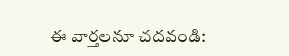ఈ వార్తలనూ చదవండి: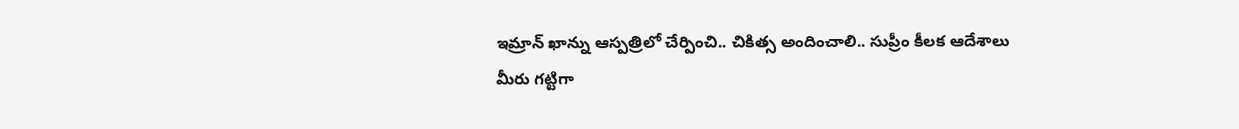ఇమ్రాన్ ఖాన్ను ఆస్పత్రిలో చేర్పించి.. చికిత్స అందించాలి.. సుప్రీం కీలక ఆదేశాలు
మీరు గట్టిగా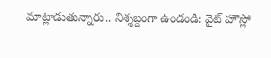మాట్లాడుతున్నారు.. నిశ్శబ్దంగా ఉండండి: వైట్ హౌస్లో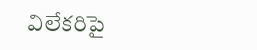విలేకరిపై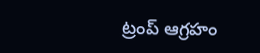ట్రంప్ ఆగ్రహం